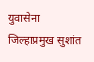युवासेना जिल्हाप्रमुख सुशांत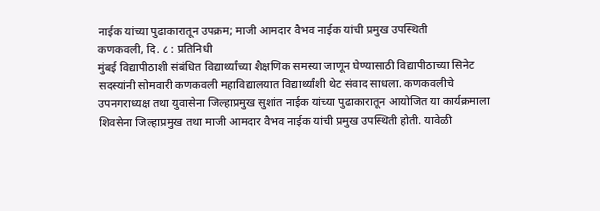नाईक यांच्या पुढाकारातून उपक्रम; माजी आमदार वैभव नाईक यांची प्रमुख उपस्थिती
कणकवली, दि. ८ : प्रतिनिधी
मुंबई विद्यापीठाशी संबंधित विद्यार्थ्यांच्या शैक्षणिक समस्या जाणून घेण्यासाठी विद्यापीठाच्या सिनेट सदस्यांनी सोमवारी कणकवली महाविद्यालयात विद्यार्थ्यांशी थेट संवाद साधला. कणकवलीचे उपनगराध्यक्ष तथा युवासेना जिल्हाप्रमुख सुशांत नाईक यांच्या पुढाकारातून आयोजित या कार्यक्रमाला शिवसेना जिल्हाप्रमुख तथा माजी आमदार वैभव नाईक यांची प्रमुख उपस्थिती होती. यावेळी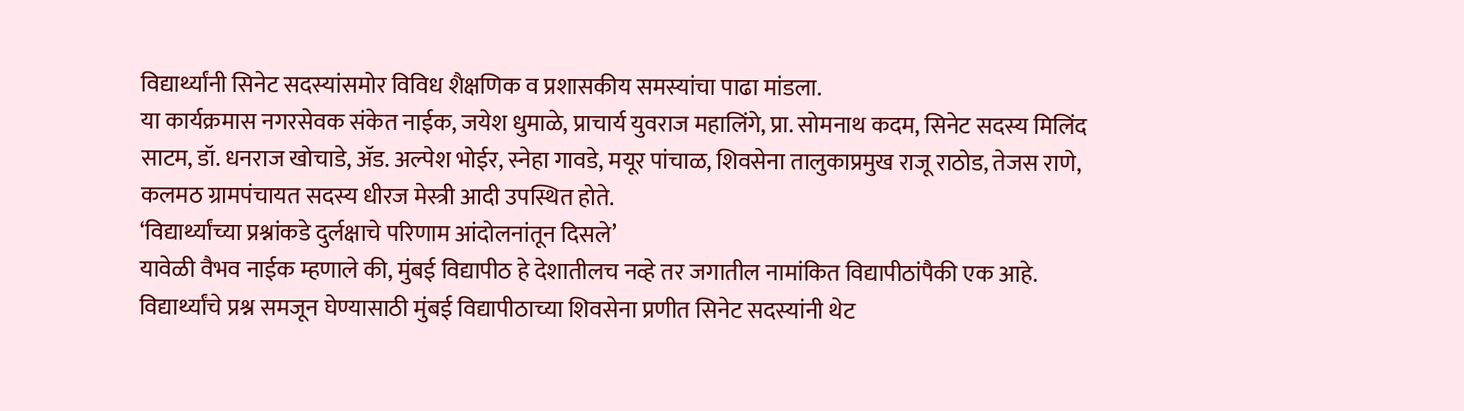विद्यार्थ्यांनी सिनेट सदस्यांसमोर विविध शैक्षणिक व प्रशासकीय समस्यांचा पाढा मांडला.
या कार्यक्रमास नगरसेवक संकेत नाईक, जयेश धुमाळे, प्राचार्य युवराज महालिंगे, प्रा. सोमनाथ कदम, सिनेट सदस्य मिलिंद साटम, डॉ. धनराज खोचाडे, ॲड. अल्पेश भोईर, स्नेहा गावडे, मयूर पांचाळ, शिवसेना तालुकाप्रमुख राजू राठोड, तेजस राणे, कलमठ ग्रामपंचायत सदस्य धीरज मेस्त्री आदी उपस्थित होते.
‘विद्यार्थ्यांच्या प्रश्नांकडे दुर्लक्षाचे परिणाम आंदोलनांतून दिसले’
यावेळी वैभव नाईक म्हणाले की, मुंबई विद्यापीठ हे देशातीलच नव्हे तर जगातील नामांकित विद्यापीठांपैकी एक आहे. विद्यार्थ्यांचे प्रश्न समजून घेण्यासाठी मुंबई विद्यापीठाच्या शिवसेना प्रणीत सिनेट सदस्यांनी थेट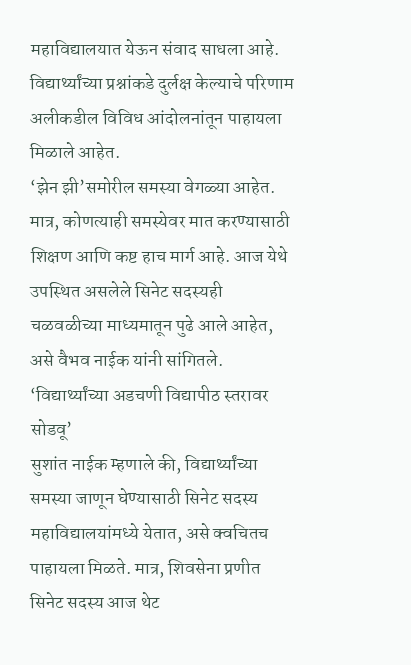महाविद्यालयात येऊन संवाद साधला आहे. विद्यार्थ्यांच्या प्रश्नांकडे दुर्लक्ष केल्याचे परिणाम अलीकडील विविध आंदोलनांतून पाहायला मिळाले आहेत.
‘झेन झी’समोरील समस्या वेगळ्या आहेत. मात्र, कोणत्याही समस्येवर मात करण्यासाठी शिक्षण आणि कष्ट हाच मार्ग आहे. आज येथे उपस्थित असलेले सिनेट सदस्यही चळवळीच्या माध्यमातून पुढे आले आहेत, असे वैभव नाईक यांनी सांगितले.
‘विद्यार्थ्यांच्या अडचणी विद्यापीठ स्तरावर सोडवू’
सुशांत नाईक म्हणाले की, विद्यार्थ्यांच्या समस्या जाणून घेण्यासाठी सिनेट सदस्य महाविद्यालयांमध्ये येतात, असे क्वचितच पाहायला मिळते. मात्र, शिवसेना प्रणीत सिनेट सदस्य आज थेट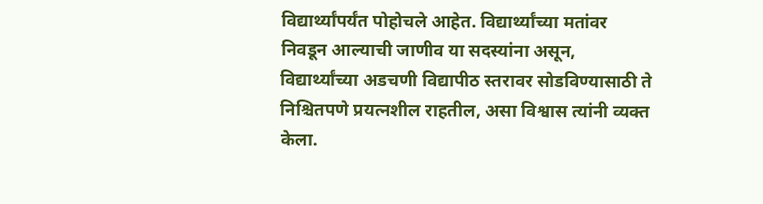विद्यार्थ्यांपर्यंत पोहोचले आहेत. विद्यार्थ्यांच्या मतांवर निवडून आल्याची जाणीव या सदस्यांना असून, विद्यार्थ्यांच्या अडचणी विद्यापीठ स्तरावर सोडविण्यासाठी ते निश्चितपणे प्रयत्नशील राहतील, असा विश्वास त्यांनी व्यक्त केला.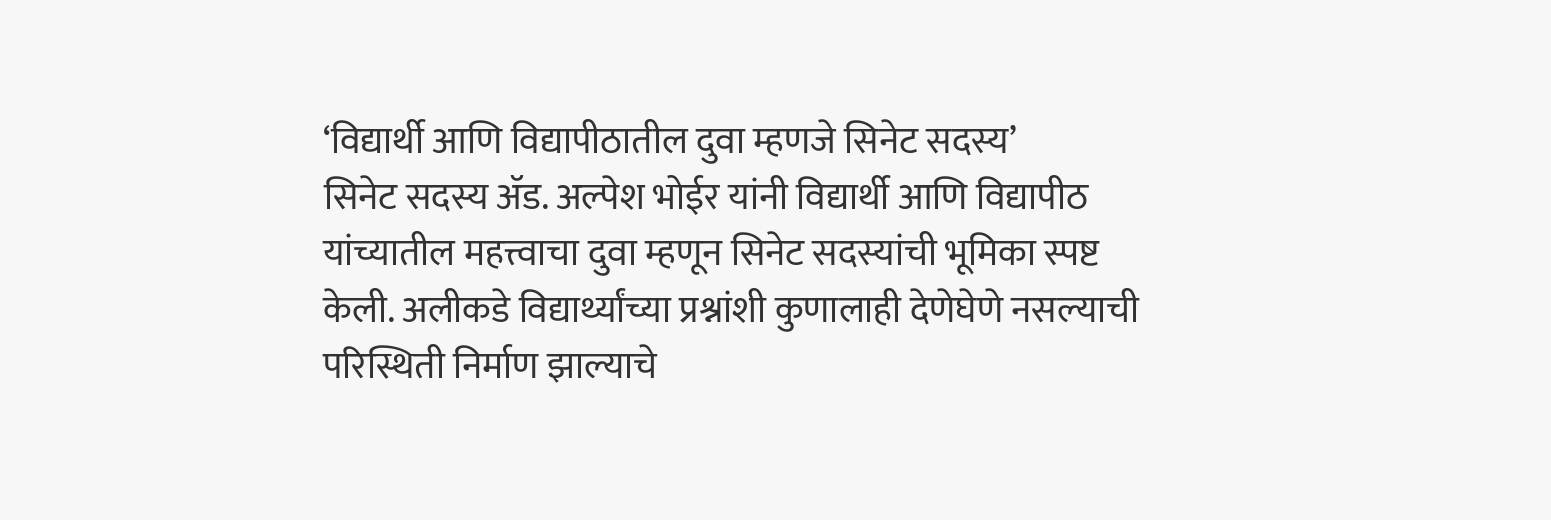‘विद्यार्थी आणि विद्यापीठातील दुवा म्हणजे सिनेट सदस्य’
सिनेट सदस्य ॲड. अल्पेश भोईर यांनी विद्यार्थी आणि विद्यापीठ यांच्यातील महत्त्वाचा दुवा म्हणून सिनेट सदस्यांची भूमिका स्पष्ट केली. अलीकडे विद्यार्थ्यांच्या प्रश्नांशी कुणालाही देणेघेणे नसल्याची परिस्थिती निर्माण झाल्याचे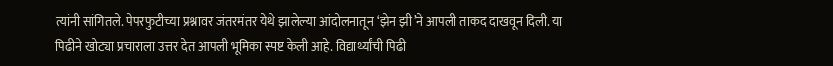त्यांनी सांगितले. पेपरफुटीच्या प्रश्नावर जंतरमंतर येथे झालेल्या आंदोलनातून ‘झेन झी’ने आपली ताकद दाखवून दिली. या पिढीने खोट्या प्रचाराला उत्तर देत आपली भूमिका स्पष्ट केली आहे. विद्यार्थ्यांची पिढी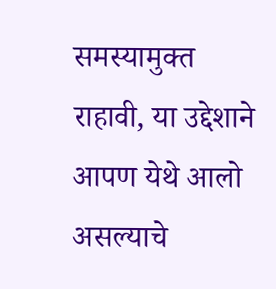समस्यामुक्त राहावी, या उद्देशाने आपण येथे आलो असल्याचे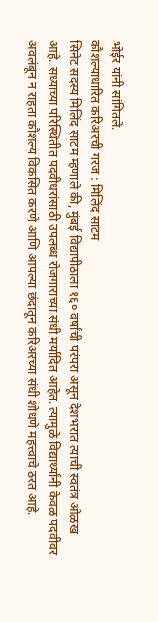भोईर यांनी सांगितले.
कौशल्याधारित करिअरची गरज : मिलिंद साटम
सिनेट सदस्य मिलिंद साटम म्हणाले की, मुंबई विद्यापीठाला १६० वर्षांची परंपरा असून देशभरात त्याची स्वतंत्र ओळख आहे. सध्याच्या परिस्थितीत पदवीधरांसाठी उपलब्ध रोजगाराच्या संधी मर्यादित आहेत. त्यामुळे विद्यार्थ्यांनी केवळ पदवीवर अवलंबून न राहता कौशल्य विकसित करणे आणि आपल्या छंदातून करिअरच्या संधी शोधणे महत्त्वाचे ठरत आहे.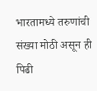भारतामध्ये तरुणांची संख्या मोठी असून ही पिढी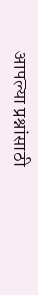आपल्या प्रश्नांसाठी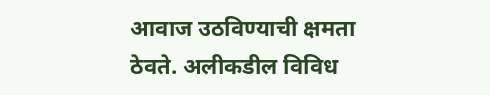आवाज उठविण्याची क्षमता ठेवते. अलीकडील विविध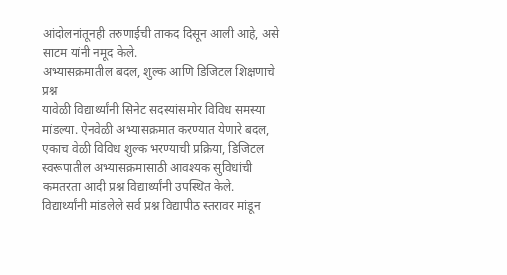आंदोलनांतूनही तरुणाईची ताकद दिसून आली आहे, असे साटम यांनी नमूद केले.
अभ्यासक्रमातील बदल, शुल्क आणि डिजिटल शिक्षणाचे प्रश्न
यावेळी विद्यार्थ्यांनी सिनेट सदस्यांसमोर विविध समस्या मांडल्या. ऐनवेळी अभ्यासक्रमात करण्यात येणारे बदल, एकाच वेळी विविध शुल्क भरण्याची प्रक्रिया, डिजिटल स्वरूपातील अभ्यासक्रमासाठी आवश्यक सुविधांची कमतरता आदी प्रश्न विद्यार्थ्यांनी उपस्थित केले.
विद्यार्थ्यांनी मांडलेले सर्व प्रश्न विद्यापीठ स्तरावर मांडून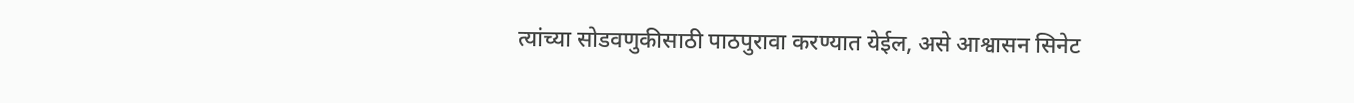त्यांच्या सोडवणुकीसाठी पाठपुरावा करण्यात येईल, असे आश्वासन सिनेट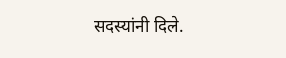सदस्यांनी दिले.